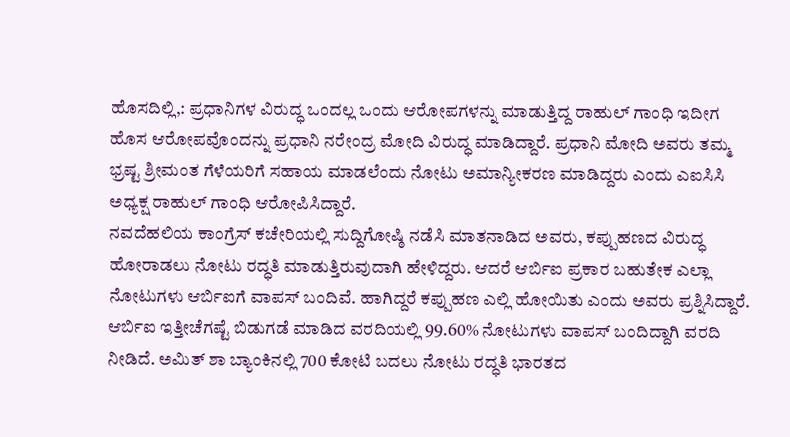ಹೊಸದಿಲ್ಲಿ,: ಪ್ರಧಾನಿಗಳ ವಿರುದ್ಧ ಒಂದಲ್ಲ ಒಂದು ಆರೋಪಗಳನ್ನು ಮಾಡುತ್ತಿದ್ದ ರಾಹುಲ್ ಗಾಂಧಿ ಇದೀಗ ಹೊಸ ಆರೋಪವೊಂದನ್ನು ಪ್ರಧಾನಿ ನರೇಂದ್ರ ಮೋದಿ ವಿರುದ್ಧ ಮಾಡಿದ್ದಾರೆ. ಪ್ರಧಾನಿ ಮೋದಿ ಅವರು ತಮ್ಮ ಭ್ರಷ್ಟ ಶ್ರೀಮಂತ ಗೆಳೆಯರಿಗೆ ಸಹಾಯ ಮಾಡಲೆಂದು ನೋಟು ಅಮಾನ್ಯೀಕರಣ ಮಾಡಿದ್ದರು ಎಂದು ಎಐಸಿಸಿ ಅಧ್ಯಕ್ಷ ರಾಹುಲ್ ಗಾಂಧಿ ಆರೋಪಿಸಿದ್ದಾರೆ.
ನವದೆಹಲಿಯ ಕಾಂಗ್ರೆಸ್ ಕಚೇರಿಯಲ್ಲಿ ಸುದ್ದಿಗೋಷ್ಠಿ ನಡೆಸಿ ಮಾತನಾಡಿದ ಅವರು, ಕಪ್ಪುಹಣದ ವಿರುದ್ಧ ಹೋರಾಡಲು ನೋಟು ರದ್ಧತಿ ಮಾಡುತ್ತಿರುವುದಾಗಿ ಹೇಳಿದ್ದರು. ಆದರೆ ಆರ್ಬಿಐ ಪ್ರಕಾರ ಬಹುತೇಕ ಎಲ್ಲಾ ನೋಟುಗಳು ಆರ್ಬಿಐಗೆ ವಾಪಸ್ ಬಂದಿವೆ. ಹಾಗಿದ್ದರೆ ಕಪ್ಪುಹಣ ಎಲ್ಲಿ ಹೋಯಿತು ಎಂದು ಅವರು ಪ್ರಶ್ನಿಸಿದ್ದಾರೆ. ಆರ್ಬಿಐ ಇತ್ತೀಚೆಗಷ್ಟೆ ಬಿಡುಗಡೆ ಮಾಡಿದ ವರದಿಯಲ್ಲಿ 99.60% ನೋಟುಗಳು ವಾಪಸ್ ಬಂದಿದ್ದಾಗಿ ವರದಿ ನೀಡಿದೆ. ಅಮಿತ್ ಶಾ ಬ್ಯಾಂಕಿನಲ್ಲಿ 700 ಕೋಟಿ ಬದಲು ನೋಟು ರದ್ಧತಿ ಭಾರತದ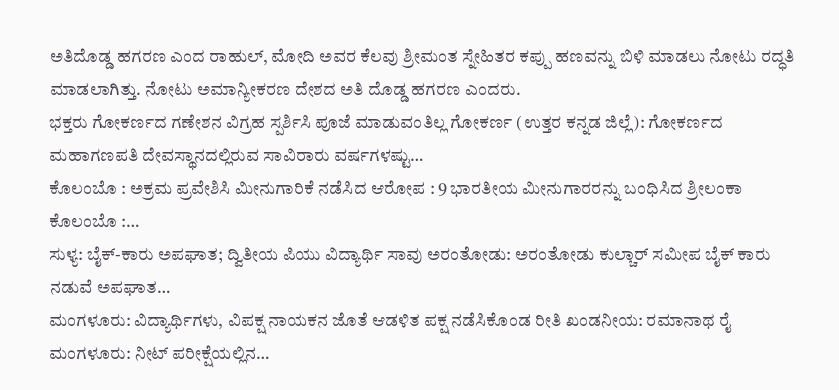ಅತಿದೊಡ್ಡ ಹಗರಣ ಎಂದ ರಾಹುಲ್, ಮೋದಿ ಅವರ ಕೆಲವು ಶ್ರೀಮಂತ ಸ್ನೇಹಿತರ ಕಪ್ಪು ಹಣವನ್ನು ಬಿಳಿ ಮಾಡಲು ನೋಟು ರದ್ಧತಿ ಮಾಡಲಾಗಿತ್ತು. ನೋಟು ಅಮಾನ್ಯೀಕರಣ ದೇಶದ ಅತಿ ದೊಡ್ಡ ಹಗರಣ ಎಂದರು.
ಭಕ್ತರು ಗೋಕರ್ಣದ ಗಣೇಶನ ವಿಗ್ರಹ ಸ್ಪರ್ಶಿಸಿ ಪೂಜೆ ಮಾಡುವಂತಿಲ್ಲ ಗೋಕರ್ಣ (ಉತ್ತರ ಕನ್ನಡ ಜಿಲ್ಲೆ): ಗೋಕರ್ಣದ ಮಹಾಗಣಪತಿ ದೇವಸ್ಥಾನದಲ್ಲಿರುವ ಸಾವಿರಾರು ವರ್ಷಗಳಷ್ಟು…
ಕೊಲಂಬೊ : ಅಕ್ರಮ ಪ್ರವೇಶಿಸಿ ಮೀನುಗಾರಿಕೆ ನಡೆಸಿದ ಆರೋಪ : 9 ಭಾರತೀಯ ಮೀನುಗಾರರನ್ನು ಬಂಧಿಸಿದ ಶ್ರೀಲಂಕಾ ಕೊಲಂಬೊ :…
ಸುಳ್ಯ: ಬೈಕ್-ಕಾರು ಅಪಘಾತ; ದ್ವಿತೀಯ ಪಿಯು ವಿದ್ಯಾರ್ಥಿ ಸಾವು ಅರಂತೋಡು: ಅರಂತೋಡು ಕುಲ್ಚಾರ್ ಸಮೀಪ ಬೈಕ್ ಕಾರು ನಡುವೆ ಅಪಘಾತ…
ಮಂಗಳೂರು: ವಿದ್ಯಾರ್ಥಿಗಳು, ವಿಪಕ್ಷ ನಾಯಕನ ಜೊತೆ ಆಡಳಿತ ಪಕ್ಷ ನಡೆಸಿಕೊಂಡ ರೀತಿ ಖಂಡನೀಯ: ರಮಾನಾಥ ರೈ ಮಂಗಳೂರು: ನೀಟ್ ಪರೀಕ್ಷೆಯಲ್ಲಿನ…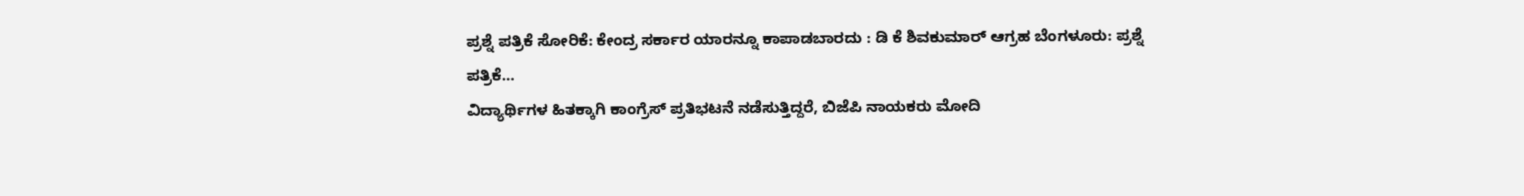ಪ್ರಶ್ನೆ ಪತ್ರಿಕೆ ಸೋರಿಕೆ: ಕೇಂದ್ರ ಸರ್ಕಾರ ಯಾರನ್ನೂ ಕಾಪಾಡಬಾರದು : ಡಿ ಕೆ ಶಿವಕುಮಾರ್ ಆಗ್ರಹ ಬೆಂಗಳೂರು: ಪ್ರಶ್ನೆ ಪತ್ರಿಕೆ…
ವಿದ್ಯಾರ್ಥಿಗಳ ಹಿತಕ್ಕಾಗಿ ಕಾಂಗ್ರೆಸ್ ಪ್ರತಿಭಟನೆ ನಡೆಸುತ್ತಿದ್ದರೆ, ಬಿಜೆಪಿ ನಾಯಕರು ಮೋದಿ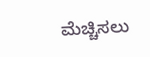ಮೆಚ್ಚಿಸಲು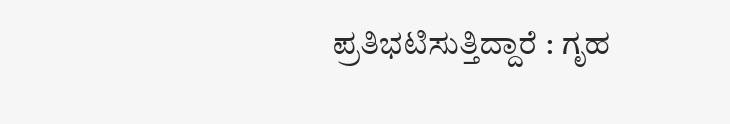ಪ್ರತಿಭಟಿಸುತ್ತಿದ್ದಾರೆ : ಗೃಹ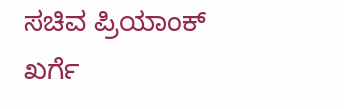ಸಚಿವ ಪ್ರಿಯಾಂಕ್ ಖರ್ಗೆ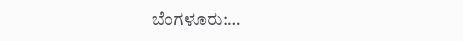ಬೆಂಗಳೂರು:…